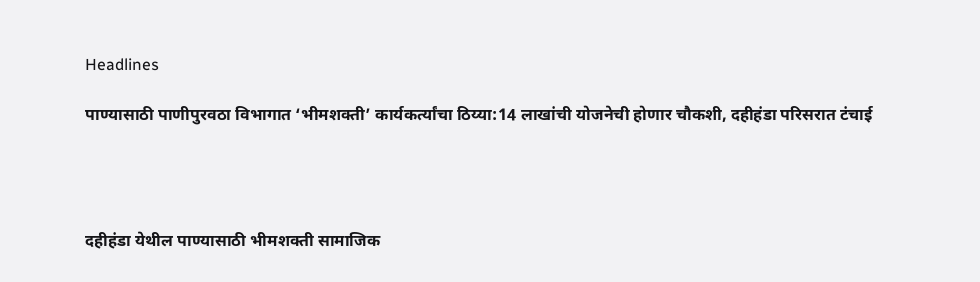Headlines

पाण्यासाठी पाणीपुरवठा विभागात ‘भीमशक्ती’ कार्यकर्त्यांचा ठिय्या:14 लाखांची योजनेची होणार चौकशी, दहीहंडा परिसरात टंचाई




दहीहंडा येथील पाण्यासाठी भीमशक्ती सामाजिक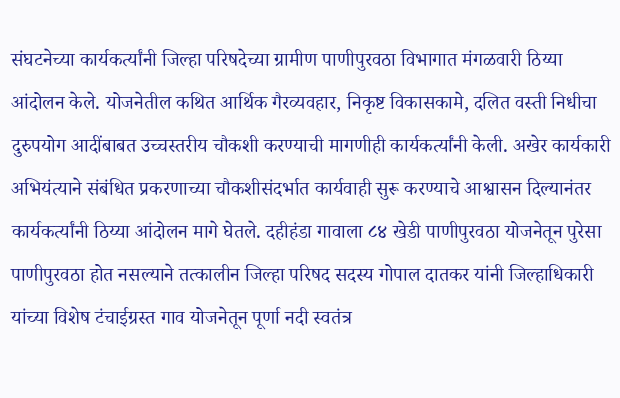संघटनेच्या कार्यकर्त्यांनी जिल्हा परिषदेच्या ग्रामीण पाणीपुरवठा विभागात मंगळवारी ठिय्या आंदोलन केले. योजनेतील कथित आर्थिक गैरव्यवहार, निकृष्ट विकासकामे, दलित वस्ती निधीचा दुरुपयोग आदींबाबत उच्चस्तरीय चौकशी करण्याची मागणीही कार्यकर्त्यांनी केली. अखेर कार्यकारी अभियंत्याने संबंधित प्रकरणाच्या चौकशीसंदर्भात कार्यवाही सुरू करण्याचे आश्वासन दिल्यानंतर कार्यकर्त्यांनी ठिय्या आंदोलन मागे घेतले. दहीहंडा गावाला ८४ खेडी पाणीपुरवठा योजनेतून पुरेसा पाणीपुरवठा होत नसल्याने तत्कालीन जिल्हा परिषद सदस्य गोपाल दातकर यांनी जिल्हाधिकारी यांच्या विशेष टंचाईग्रस्त गाव योजनेतून पूर्णा नदी स्वतंत्र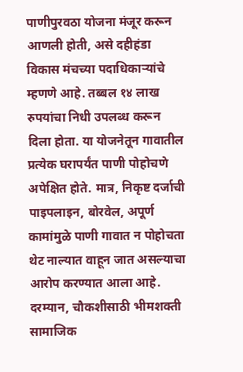पाणीपुरवठा योजना मंजूर करून आणली होती, असे दहीहंडा विकास मंचच्या पदाधिकाऱ्यांचे म्हणणे आहे. तब्बल १४ लाख रुपयांचा निधी उपलब्ध करून दिला होता. या योजनेतून गावातील प्रत्येक घरापर्यंत पाणी पोहोचणे अपेक्षित होते. मात्र, निकृष्ट दर्जाची पाइपलाइन, बोरवेल, अपूर्ण कामांमुळे पाणी गावात न पोहोचता थेट नाल्यात वाहून जात असल्याचा आरोप करण्यात आला आहे. दरम्यान, चौकशीसाठी भीमशक्ती सामाजिक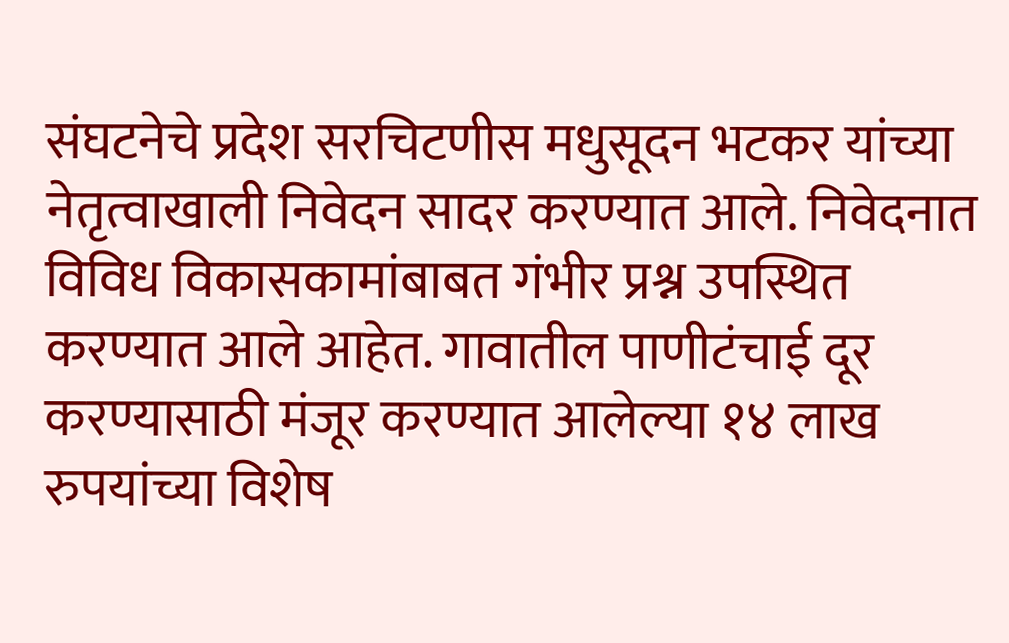संघटनेचे प्रदेश सरचिटणीस मधुसूदन भटकर यांच्या नेतृत्वाखाली निवेदन सादर करण्यात आले. निवेदनात विविध विकासकामांबाबत गंभीर प्रश्न उपस्थित करण्यात आले आहेत. गावातील पाणीटंचाई दूर करण्यासाठी मंजूर करण्यात आलेल्या १४ लाख रुपयांच्या विशेष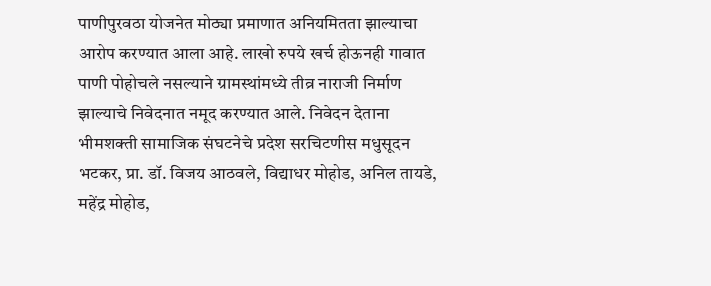पाणीपुरवठा योजनेत मोठ्या प्रमाणात अनियमितता झाल्याचा आरोप करण्यात आला आहे. लाखो रुपये खर्च होऊनही गावात पाणी पोहोचले नसल्याने ग्रामस्थांमध्ये तीव्र नाराजी निर्माण झाल्याचे निवेदनात नमूद करण्यात आले. निवेदन देताना भीमशक्ती सामाजिक संघटनेचे प्रदेश सरचिटणीस मधुसूदन भटकर, प्रा. डॉ. विजय आठवले, विद्याधर मोहोड, अनिल तायडे, महेंद्र मोहोड,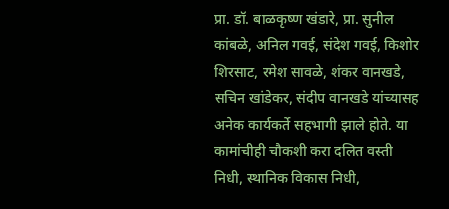प्रा. डॉ. बाळकृष्ण खंडारे, प्रा. सुनील कांबळे, अनिल गवई, संदेश गवई, किशोर शिरसाट, रमेश सावळे, शंकर वानखडे, सचिन खांडेकर, संदीप वानखडे यांच्यासह अनेक कार्यकर्ते सहभागी झाले होते. या कामांचीही चौकशी करा दलित वस्ती निधी, स्थानिक विकास निधी,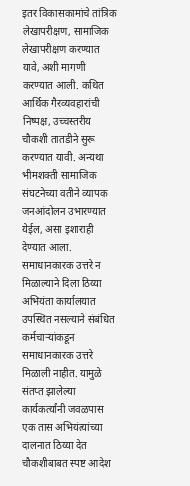इतर विकासकामांचे तांत्रिक लेखापरीक्षण, सामाजिक लेखापरीक्षण करण्यात यावे, अशी मागणी करण्यात आली. कथित आर्थिक गैरव्यवहारांची निष्पक्ष, उच्चस्तरीय चौकशी तातडीने सुरू करण्यात यावी. अन्यथा भीमशक्ती सामाजिक संघटनेच्या वतीने व्यापक जनआंदोलन उभारण्यात येईल, असा इशाराही देण्यात आला. समाधानकारक उत्तरे न मिळाल्याने दिला ठिय्या अभियंता कार्यालयात उपस्थित नसल्याने संबंधित कर्मचाऱ्यांकडून समाधानकारक उत्तरे मिळाली नाहीत. यामुळे संतप्त झालेल्या कार्यकर्त्यांनी जवळपास एक तास अभियंत्यांच्या दालनात ठिय्या देत चौकशीबाबत स्पष्ट आदेश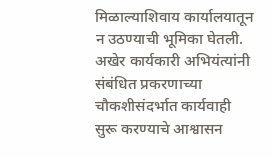मिळाल्याशिवाय कार्यालयातून न उठण्याची भूमिका घेतली. अखेर कार्यकारी अभियंत्यांनी संबंधित प्रकरणाच्या चौकशीसंदर्भात कार्यवाही सुरू करण्याचे आश्वासन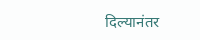दिल्यानंतर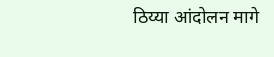ठिय्या आंदोलन मागे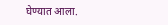घेण्यात आला.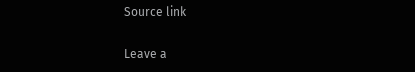Source link

Leave a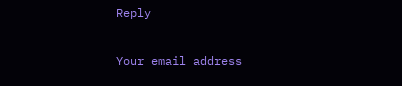Reply

Your email address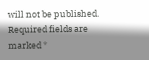will not be published. Required fields are marked *